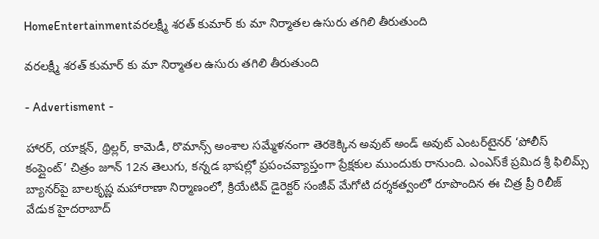HomeEntertainmentవరలక్ష్మీ శరత్ కుమార్ కు మా నిర్మాతల ఉసురు తగిలి తీరుతుంది

వరలక్ష్మీ శరత్ కుమార్ కు మా నిర్మాతల ఉసురు తగిలి తీరుతుంది

- Advertisment -

హారర్, యాక్షన్, థ్రిల్లర్, కామెడీ, రొమాన్స్ అంశాల సమ్మేళనంగా తెరకెక్కిన అవుట్ అండ్ అవుట్ ఎంటర్‌టైనర్ ‘పోలీస్ కంప్లైంట్’ చిత్రం జూన్ 12న తెలుగు, కన్నడ భాషల్లో ప్రపంచవ్యాప్తంగా ప్రేక్షకుల ముందుకు రానుంది. ఎంఎస్‌కే ప్రమిద శ్రీ ఫిలిమ్స్ బ్యానర్‌పై బాలకృష్ణ మహారాణా నిర్మాణంలో, క్రియేటివ్ డైరెక్టర్ సంజీవ్ మేగోటి దర్శకత్వంలో రూపొందిన ఈ చిత్ర ప్రీ రిలీజ్ వేడుక హైదరాబాద్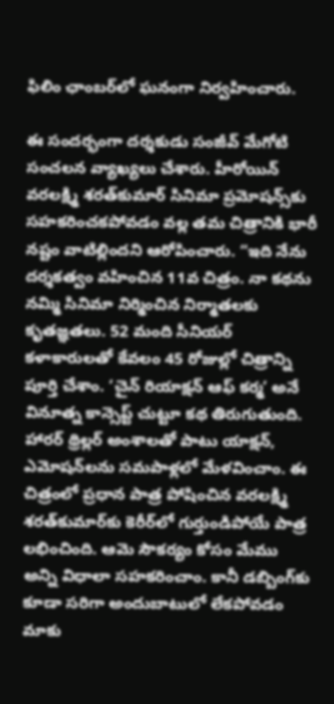ఫిలిం ఛాంబర్‌లో ఘనంగా నిర్వహించారు.

ఈ సందర్భంగా దర్శకుడు సంజీవ్ మేగోటి సంచలన వ్యాఖ్యలు చేశారు. హీరోయిన్ వరలక్ష్మి శరత్‌కుమార్ సినిమా ప్రమోషన్స్‌కు సహకరించకపోవడం వల్ల తమ చిత్రానికి భారీ నష్టం వాటిల్లిందని ఆరోపించారు. “ఇది నేను దర్శకత్వం వహించిన 11వ చిత్రం. నా కథను నమ్మి సినిమా నిర్మించిన నిర్మాతలకు కృతజ్ఞతలు. 52 మంది సీనియర్ కళాకారులతో కేవలం 45 రోజుల్లో చిత్రాన్ని పూర్తి చేశాం. ‘చైన్ రియాక్షన్ ఆఫ్ కర్మ’ అనే వినూత్న కాన్సెప్ట్ చుట్టూ కథ తిరుగుతుంది. హారర్ థ్రిల్లర్ అంశాలతో పాటు యాక్షన్, ఎమోషన్‌లను సమపాళ్లలో మేళవించాం. ఈ చిత్రంలో ప్రధాన పాత్ర పోషించిన వరలక్ష్మి శరత్‌కుమార్‌కు కెరీర్‌లో గుర్తుండిపోయే పాత్ర లభించింది. ఆమె సౌకర్యం కోసం మేము అన్ని విధాలా సహకరించాం. కానీ డబ్బింగ్‌కు కూడా సరిగా అందుబాటులో లేకపోవడం మాకు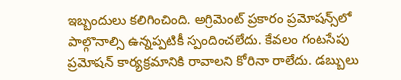ఇబ్బందులు కలిగించింది. అగ్రిమెంట్ ప్రకారం ప్రమోషన్స్‌లో పాల్గొనాల్సి ఉన్నప్పటికీ స్పందించలేదు. కేవలం గంటసేపు ప్రమోషన్ కార్యక్రమానికి రావాలని కోరినా రాలేదు. డబ్బులు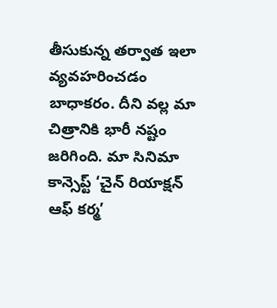తీసుకున్న తర్వాత ఇలా వ్యవహరించడం బాధాకరం. దీని వల్ల మా చిత్రానికి భారీ నష్టం జరిగింది. మా సినిమా కాన్సెప్ట్ ‘చైన్ రియాక్షన్ ఆఫ్ కర్మ’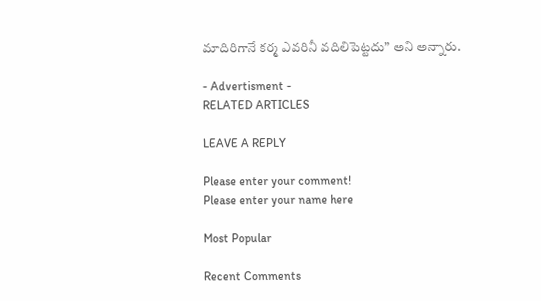మాదిరిగానే కర్మ ఎవరినీ వదిలిపెట్టదు” అని అన్నారు.

- Advertisment -
RELATED ARTICLES

LEAVE A REPLY

Please enter your comment!
Please enter your name here

Most Popular

Recent Comments